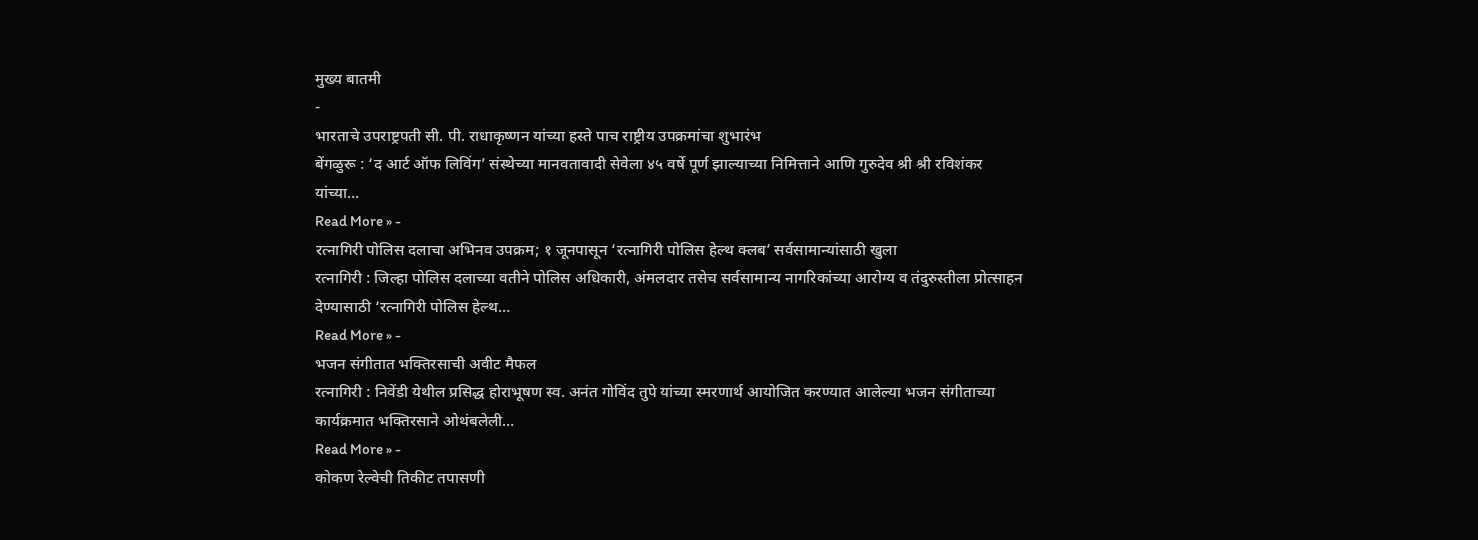मुख्य बातमी
-
भारताचे उपराष्ट्रपती सी. पी. राधाकृष्णन यांच्या हस्ते पाच राष्ट्रीय उपक्रमांचा शुभारंभ
बेंगळुरू : ‘द आर्ट ऑफ लिविंग’ संस्थेच्या मानवतावादी सेवेला ४५ वर्षे पूर्ण झाल्याच्या निमित्ताने आणि गुरुदेव श्री श्री रविशंकर यांच्या…
Read More » -
रत्नागिरी पोलिस दलाचा अभिनव उपक्रम; १ जूनपासून ‘रत्नागिरी पोलिस हेल्थ क्लब’ सर्वसामान्यांसाठी खुला
रत्नागिरी : जिल्हा पोलिस दलाच्या वतीने पोलिस अधिकारी, अंमलदार तसेच सर्वसामान्य नागरिकांच्या आरोग्य व तंदुरुस्तीला प्रोत्साहन देण्यासाठी ‘रत्नागिरी पोलिस हेल्थ…
Read More » -
भजन संगीतात भक्तिरसाची अवीट मैफल
रत्नागिरी : निवेंडी येथील प्रसिद्ध होराभूषण स्व. अनंत गोविंद तुपे यांच्या स्मरणार्थ आयोजित करण्यात आलेल्या भजन संगीताच्या कार्यक्रमात भक्तिरसाने ओथंबलेली…
Read More » -
कोकण रेल्वेची तिकीट तपासणी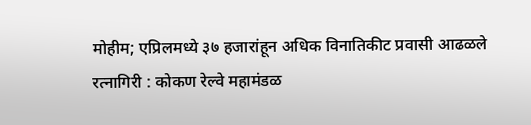मोहीम; एप्रिलमध्ये ३७ हजारांहून अधिक विनातिकीट प्रवासी आढळले
रत्नागिरी : कोकण रेल्वे महामंडळ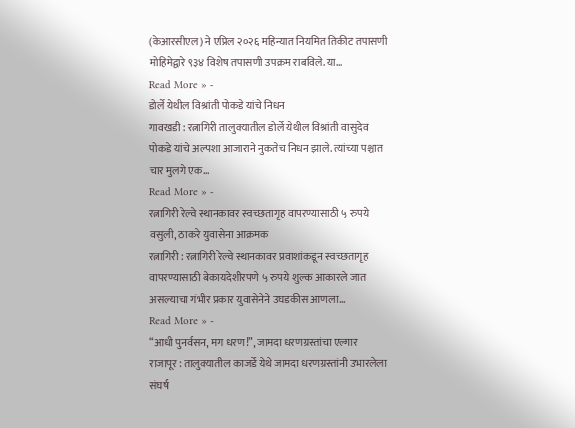(केआरसीएल) ने एप्रिल २०२६ महिन्यात नियमित तिकीट तपासणी मोहिमेद्वारे ९३४ विशेष तपासणी उपक्रम राबविले. या…
Read More » -
डोर्ले येथील विश्रांती पोकडे यांचे निधन
गावखडी : रत्नागिरी तालुक्यातील डोर्ले येथील विश्रांती वासुदेव पोकडे यांचे अल्पशा आजाराने नुकतेच निधन झाले. त्यांच्या पश्चात चार मुलगे एक…
Read More » -
रत्नागिरी रेल्वे स्थानकावर स्वच्छतागृह वापरण्यासाठी ५ रुपये वसुली, ठाकरे युवासेना आक्रमक
रत्नागिरी : रत्नागिरी रेल्वे स्थानकावर प्रवाशांकडून स्वच्छतागृह वापरण्यासाठी बेकायदेशीरपणे ५ रुपये शुल्क आकारले जात असल्याचा गंभीर प्रकार युवासेनेने उघडकीस आणला…
Read More » -
“आधी पुनर्वसन, मग धरण!”, जामदा धरणग्रस्तांचा एल्गार
राजापूर : तालुक्यातील काजर्डे येथे जामदा धरणग्रस्तांनी उभारलेला संघर्ष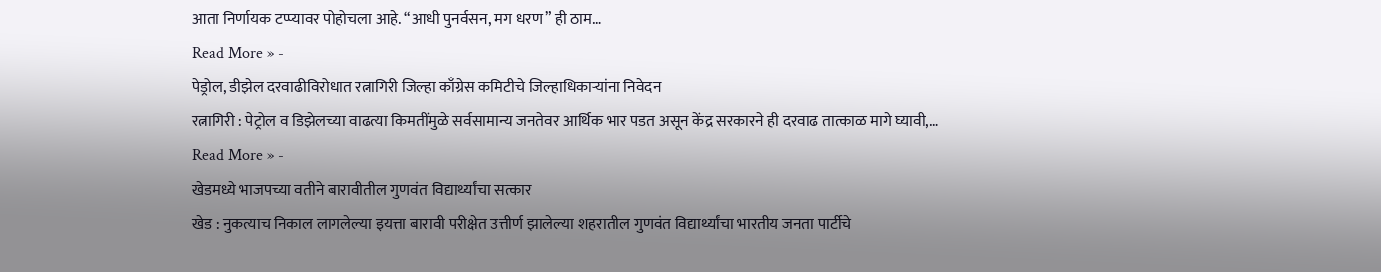आता निर्णायक टप्प्यावर पोहोचला आहे. “आधी पुनर्वसन, मग धरण” ही ठाम…
Read More » -
पेड्रोल, डीझेल दरवाढीविरोधात रत्नागिरी जिल्हा काँग्रेस कमिटीचे जिल्हाधिकाऱ्यांना निवेदन
रत्नागिरी : पेट्रोल व डिझेलच्या वाढत्या किमतींमुळे सर्वसामान्य जनतेवर आर्थिक भार पडत असून केंद्र सरकारने ही दरवाढ तात्काळ मागे घ्यावी,…
Read More » -
खेडमध्ये भाजपच्या वतीने बारावीतील गुणवंत विद्यार्थ्यांचा सत्कार
खेड : नुकत्याच निकाल लागलेल्या इयत्ता बारावी परीक्षेत उत्तीर्ण झालेल्या शहरातील गुणवंत विद्यार्थ्यांचा भारतीय जनता पार्टीचे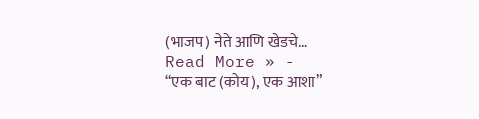(भाजप) नेते आणि खेडचे…
Read More » -
“एक बाट (कोय), एक आशा”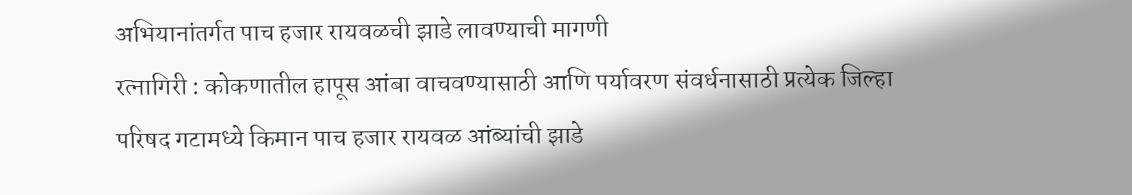अभियानांतर्गत पाच हजार रायवळची झाडे लावण्याची मागणी
रत्नागिरी : कोकणातील हापूस आंबा वाचवण्यासाठी आणि पर्यावरण संवर्धनासाठी प्रत्येक जिल्हा परिषद गटामध्ये किमान पाच हजार रायवळ आंब्यांची झाडे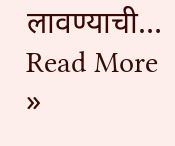लावण्याची…
Read More »